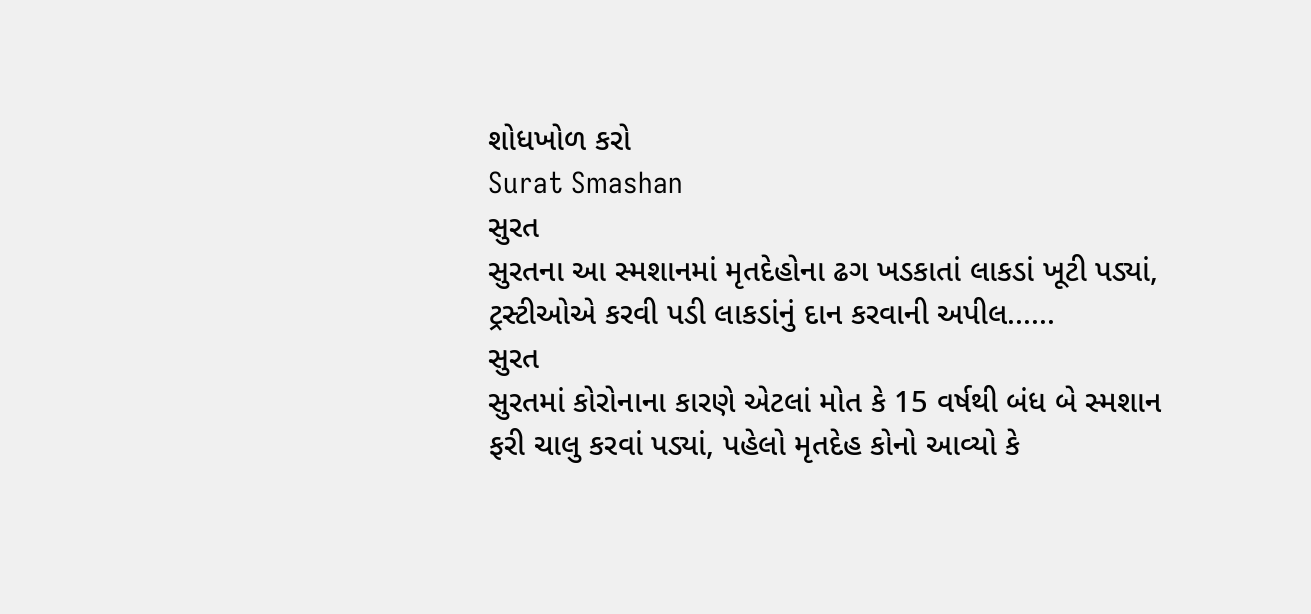શોધખોળ કરો
Surat Smashan
સુરત
સુરતના આ સ્મશાનમાં મૃતદેહોના ઢગ ખડકાતાં લાકડાં ખૂટી પડ્યાં, ટ્રસ્ટીઓએ કરવી પડી લાકડાંનું દાન કરવાની અપીલ......
સુરત
સુરતમાં કોરોનાના કારણે એટલાં મોત કે 15 વર્ષથી બંધ બે સ્મશાન ફરી ચાલુ કરવાં પડ્યાં, પહેલો મૃતદેહ કોનો આવ્યો કે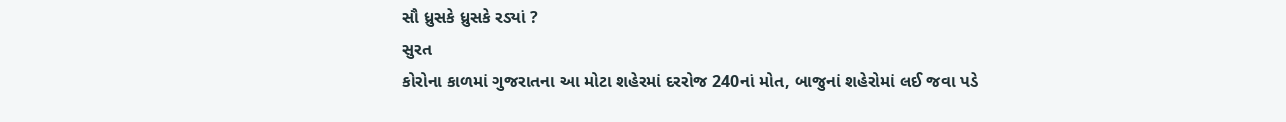સૌ ધ્રુસકે ધ્રુસકે રડ્યાં ?
સુરત
કોરોના કાળમાં ગુજરાતના આ મોટા શહેરમાં દરરોજ 240નાં મોત, બાજુનાં શહેરોમાં લઈ જવા પડે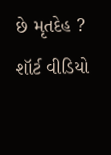છે મૃતદેહ ?
શૉર્ટ વીડિયો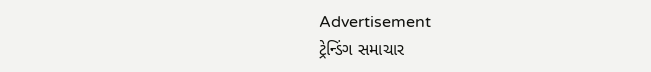Advertisement
ટ્રેન્ડિંગ સમાચાર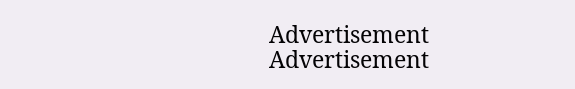Advertisement
Advertisement